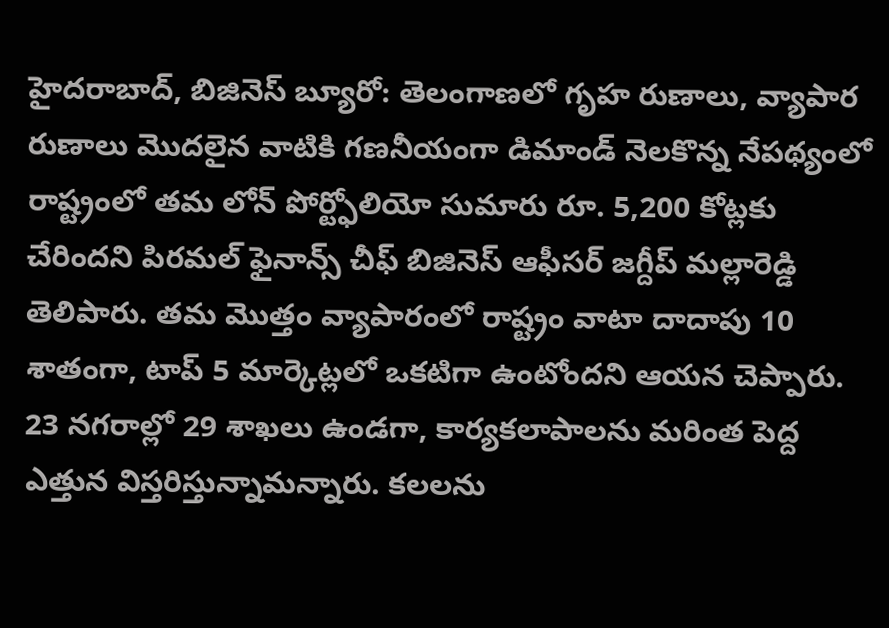హైదరాబాద్, బిజినెస్ బ్యూరో: తెలంగాణలో గృహ రుణాలు, వ్యాపార రుణాలు మొదలైన వాటికి గణనీయంగా డిమాండ్ నెలకొన్న నేపథ్యంలో రాష్ట్రంలో తమ లోన్ పోర్ట్ఫోలియో సుమారు రూ. 5,200 కోట్లకు చేరిందని పిరమల్ ఫైనాన్స్ చీఫ్ బిజినెస్ ఆఫీసర్ జగ్దీప్ మల్లారెడ్డి తెలిపారు. తమ మొత్తం వ్యాపారంలో రాష్ట్రం వాటా దాదాపు 10 శాతంగా, టాప్ 5 మార్కెట్లలో ఒకటిగా ఉంటోందని ఆయన చెప్పారు. 23 నగరాల్లో 29 శాఖలు ఉండగా, కార్యకలాపాలను మరింత పెద్ద ఎత్తున విస్తరిస్తున్నామన్నారు. కలలను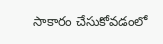సాకారం చేసుకోవడంలో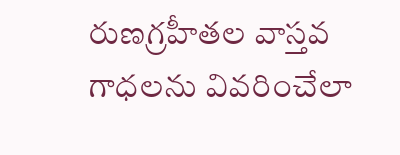రుణగ్రహీతల వాస్తవ గాధలను వివరించేలా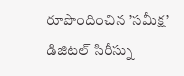రూపొందించిన ’సమీక్ష’ డిజిటల్ సిరీస్ను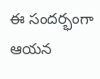ఈ సందర్భంగా ఆయన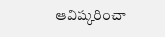ఆవిష్కరించా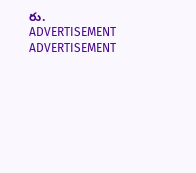రు.
ADVERTISEMENT
ADVERTISEMENT